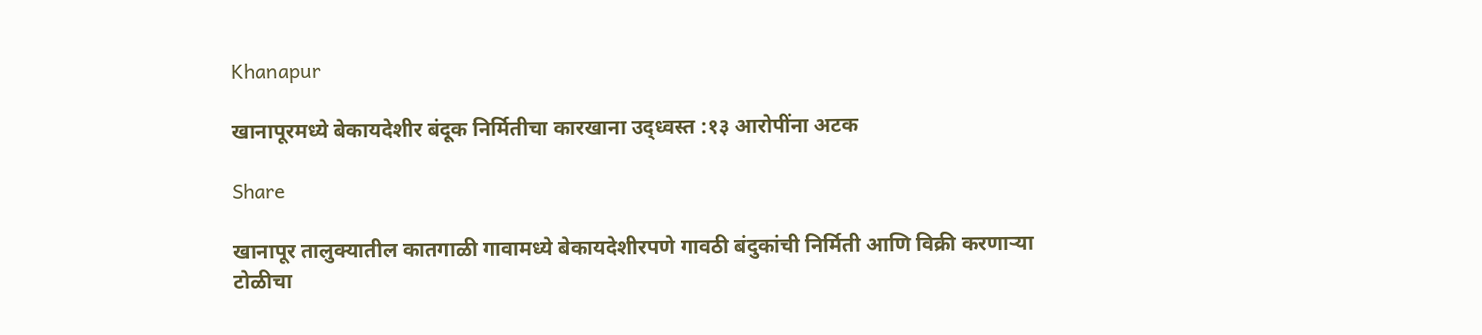Khanapur

खानापूरमध्ये बेकायदेशीर बंदूक निर्मितीचा कारखाना उद्ध्वस्त :१३ आरोपींना अटक

Share

खानापूर तालुक्यातील कातगाळी गावामध्ये बेकायदेशीरपणे गावठी बंदुकांची निर्मिती आणि विक्री करणाऱ्या टोळीचा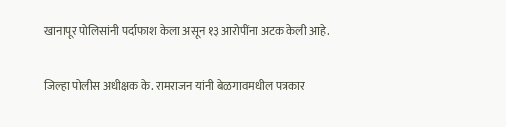खानापूर पोलिसांनी पर्दाफाश केला असून १३ आरोपींना अटक केली आहे.

जिल्हा पोलीस अधीक्षक के. रामराजन यांनी बेळगावमधील पत्रकार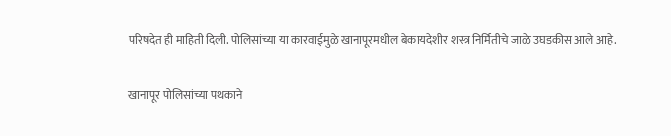परिषदेत ही माहिती दिली. पोलिसांच्या या कारवाईमुळे खानापूरमधील बेकायदेशीर शस्त्र निर्मितीचे जाळे उघडकीस आले आहे.

खानापूर पोलिसांच्या पथकाने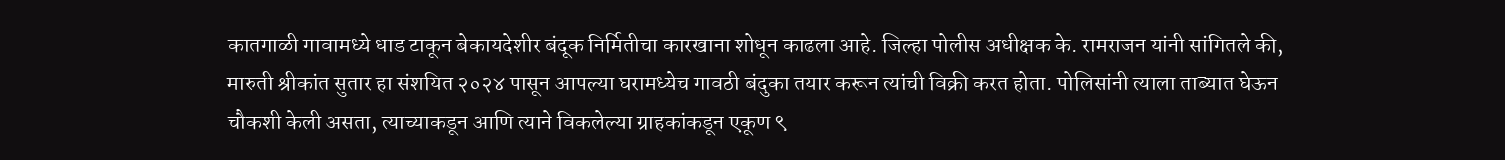कातगाळी गावामध्ये धाड टाकून बेकायदेशीर बंदूक निर्मितीचा कारखाना शोधून काढला आहे. जिल्हा पोलीस अधीक्षक के. रामराजन यांनी सांगितले की, मारुती श्रीकांत सुतार हा संशयित २०२४ पासून आपल्या घरामध्येच गावठी बंदुका तयार करून त्यांची विक्री करत होता. पोलिसांनी त्याला ताब्यात घेऊन चौकशी केली असता, त्याच्याकडून आणि त्याने विकलेल्या ग्राहकांकडून एकूण ९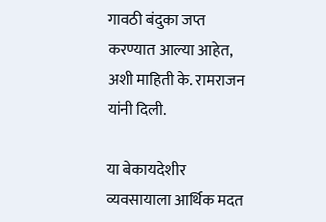गावठी बंदुका जप्त करण्यात आल्या आहेत, अशी माहिती के. रामराजन यांनी दिली.

या बेकायदेशीर व्यवसायाला आर्थिक मदत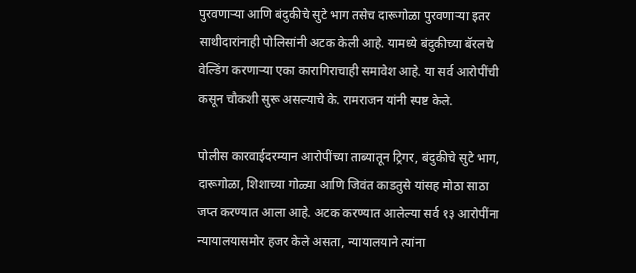पुरवणाऱ्या आणि बंदुकीचे सुटे भाग तसेच दारूगोळा पुरवणाऱ्या इतर साथीदारांनाही पोलिसांनी अटक केली आहे. यामध्ये बंदुकीच्या बॅरलचे वेल्डिंग करणाऱ्या एका कारागिराचाही समावेश आहे. या सर्व आरोपींची कसून चौकशी सुरू असल्याचे के. रामराजन यांनी स्पष्ट केले.

पोलीस कारवाईदरम्यान आरोपींच्या ताब्यातून ट्रिगर, बंदुकीचे सुटे भाग, दारूगोळा, शिशाच्या गोळ्या आणि जिवंत काडतुसे यांसह मोठा साठा जप्त करण्यात आला आहे. अटक करण्यात आलेल्या सर्व १३ आरोपींना न्यायालयासमोर हजर केले असता, न्यायालयाने त्यांना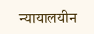न्यायालयीन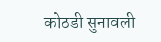कोठडी सुनावली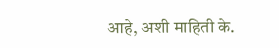आहे, अशी माहिती के.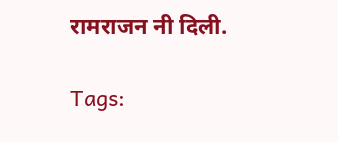रामराजन नी दिली.

Tags: